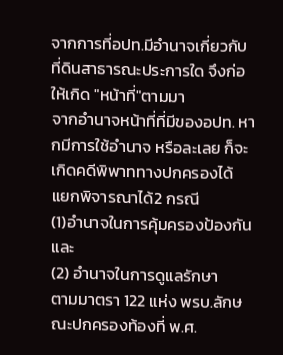จากการที่อปท.มีอำนาจเกี่ยวกับที่ดินสาธารณะประการใด จึงก่อให้เกิด "หน้าที่"ตามมา
จากอำนาจหน้าที่ที่มีของอปท. หากมีการใช้อำนาจ หรือละเลย ก็จะเกิดคดีพิพาททางปกครองได้
แยกพิจารณาได้2 กรณี
(1)อำนาจในการคุ้มครองป้องกัน และ
(2) อำนาจในการดูแลรักษา
ตามมาตรา 122 แห่ง พรบ.ลักษณะปกครองท้องที่ พ.ศ.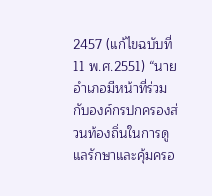2457 (แก้ไขฉบับที่ 11 พ.ศ.2551) “นายอำเภอมีหน้าที่ร่วมกับองค์กรปกครองส่วนท้องถิ่นในการดูแลรักษาและคุ้มครอ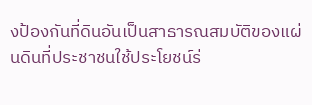งป้องกันที่ดินอันเป็นสาธารณสมบัติของแผ่นดินที่ประชาชนใช้ประโยชน์ร่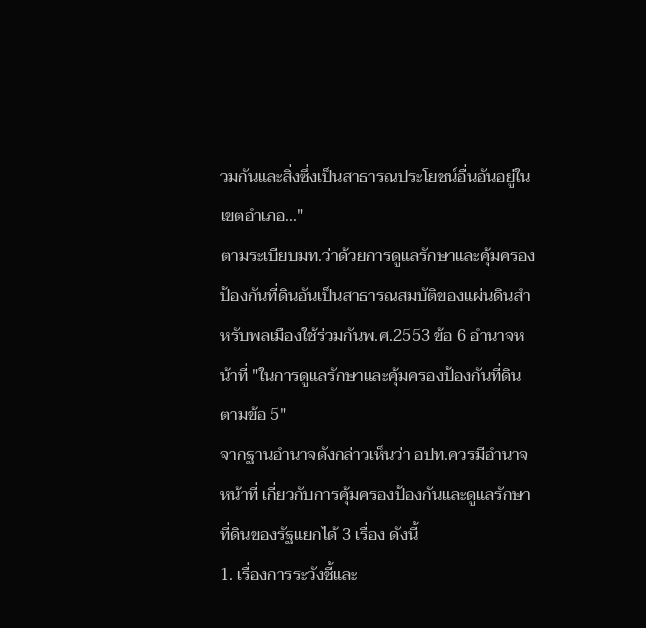วมกันและสิ่งซึ่งเป็นสาธารณประโยชน์อื่นอันอยู่ในเขตอำเภอ..."
ตามระเบียบมท.ว่าด้วยการดูแลรักษาและคุ้มครองป้องกันที่ดินอันเป็นสาธารณสมบัติของแผ่นดินสำหรับพลเมืองใช้ร่วมกันพ.ศ.2553 ข้อ 6 อำนาจหน้าที่ "ในการดูแลรักษาและคุ้มครองป้องกันที่ดินตามข้อ 5"
จากฐานอำนาจดังกล่าวเห็นว่า อปท.ควรมีอำนาจหน้าที่ เกี่ยวกับการคุ้มครองป้องกันและดูแลรักษาที่ดินของรัฐแยกได้ 3 เรื่อง ดังนี้
1. เรื่องการระวังชี้และ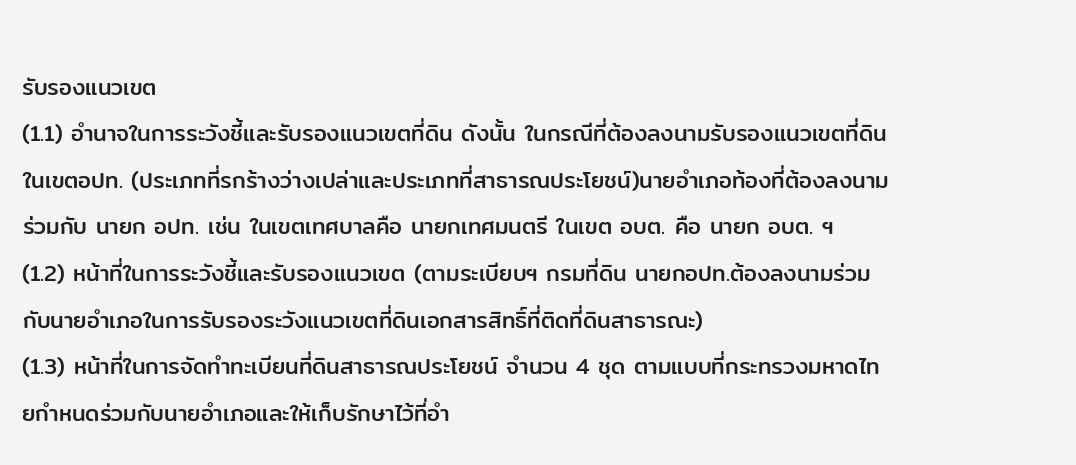รับรองแนวเขต
(1.1) อำนาจในการระวังชี้และรับรองแนวเขตที่ดิน ดังนั้น ในกรณีที่ต้องลงนามรับรองแนวเขตที่ดินในเขตอปท. (ประเภทที่รกร้างว่างเปล่าและประเภทที่สาธารณประโยชน์)นายอำเภอท้องที่ต้องลงนามร่วมกับ นายก อปท. เช่น ในเขตเทศบาลคือ นายกเทศมนตรี ในเขต อบต. คือ นายก อบต. ฯ
(1.2) หน้าที่ในการระวังชี้และรับรองแนวเขต (ตามระเบียบฯ กรมที่ดิน นายกอปท.ต้องลงนามร่วมกับนายอำเภอในการรับรองระวังแนวเขตที่ดินเอกสารสิทธิ์ที่ติดที่ดินสาธารณะ)
(1.3) หน้าที่ในการจัดทำทะเบียนที่ดินสาธารณประโยชน์ จำนวน 4 ชุด ตามแบบที่กระทรวงมหาดไทยกำหนดร่วมกับนายอำเภอและให้เก็บรักษาไว้ที่อำ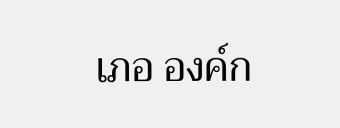เภอ องค์ก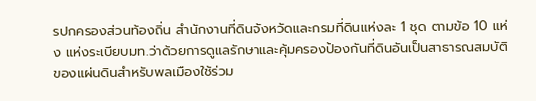รปกครองส่วนท้องถิ่น สำนักงานที่ดินจังหวัดและกรมที่ดินแห่งละ 1 ชุด ตามข้อ 10 แห่ง แห่งระเบียบมท.ว่าด้วยการดูแลรักษาและคุ้มครองป้องกันที่ดินอันเป็นสาธารณสมบัติของแผ่นดินสำหรับพลเมืองใช้ร่วม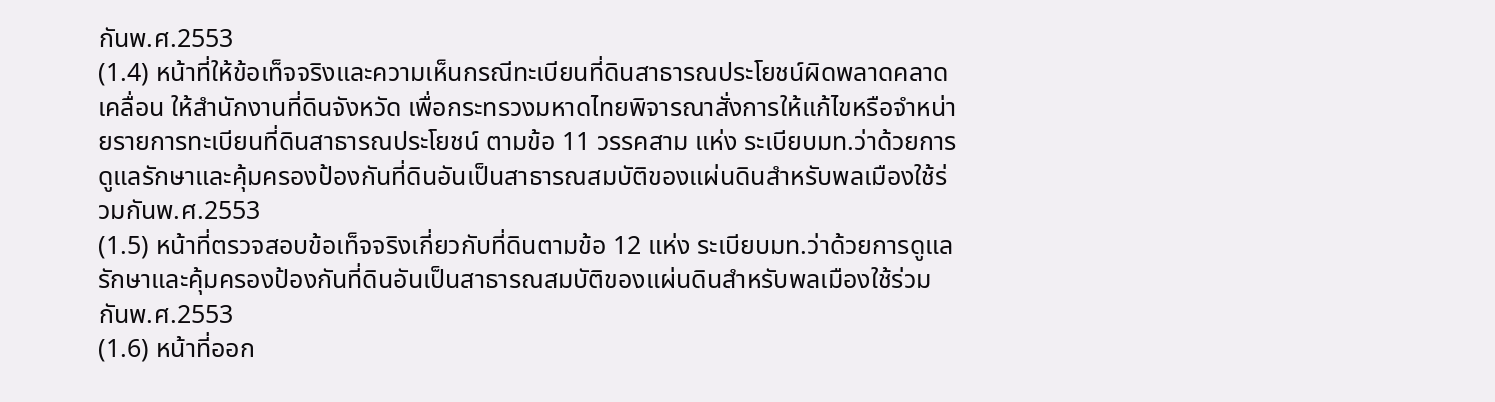กันพ.ศ.2553
(1.4) หน้าที่ให้ข้อเท็จจริงและความเห็นกรณีทะเบียนที่ดินสาธารณประโยชน์ผิดพลาดคลาดเคลื่อน ให้สำนักงานที่ดินจังหวัด เพื่อกระทรวงมหาดไทยพิจารณาสั่งการให้แก้ไขหรือจำหน่ายรายการทะเบียนที่ดินสาธารณประโยชน์ ตามข้อ 11 วรรคสาม แห่ง ระเบียบมท.ว่าด้วยการดูแลรักษาและคุ้มครองป้องกันที่ดินอันเป็นสาธารณสมบัติของแผ่นดินสำหรับพลเมืองใช้ร่วมกันพ.ศ.2553
(1.5) หน้าที่ตรวจสอบข้อเท็จจริงเกี่ยวกับที่ดินตามข้อ 12 แห่ง ระเบียบมท.ว่าด้วยการดูแลรักษาและคุ้มครองป้องกันที่ดินอันเป็นสาธารณสมบัติของแผ่นดินสำหรับพลเมืองใช้ร่วมกันพ.ศ.2553
(1.6) หน้าที่ออก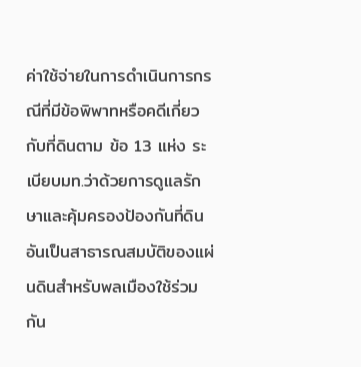ค่าใช้จ่ายในการดำเนินการกรณีที่มีข้อพิพาทหรือคดีเกี่ยวกับที่ดินตาม ข้อ 13 แห่ง ระเบียบมท.ว่าด้วยการดูแลรักษาและคุ้มครองป้องกันที่ดินอันเป็นสาธารณสมบัติของแผ่นดินสำหรับพลเมืองใช้ร่วมกัน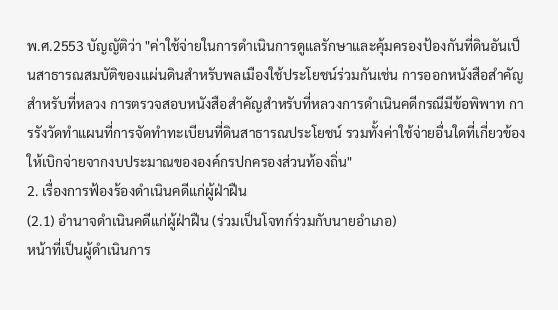พ.ศ.2553 บัญญัติว่า "ค่าใช้จ่ายในการดำเนินการดูแลรักษาและคุ้มครองป้องกันที่ดินอันเป็นสาธารณสมบัติของแผ่นดินสำหรับพลเมืองใช้ประโยชน์ร่วมกันเช่น การออกหนังสือสำคัญสำหรับที่หลวง การตรวจสอบหนังสือสำคัญสำหรับที่หลวงการดำเนินคดีกรณีมีข้อพิพาท การรังวัดทำแผนที่การจัดทำทะเบียนที่ดินสาธารณประโยชน์ รวมทั้งค่าใช้จ่ายอื่นใดที่เกี่ยวข้องให้เบิกจ่ายจากงบประมาณขององค์กรปกครองส่วนท้องถิ่น"
2. เรื่องการฟ้องร้องดำเนินคดีแก่ผู้ฝ่าฝืน
(2.1) อำนาจดำเนินคดีแก่ผู้ฝ่าฝืน (ร่วมเป็นโจทก์ร่วมกับนายอำเภอ)
หน้าที่เป็นผู้ดำเนินการ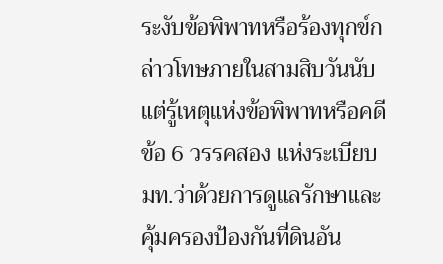ระงับข้อพิพาทหรือร้องทุกข์กล่าวโทษภายในสามสิบวันนับแต่รู้เหตุแห่งข้อพิพาทหรือคดี ข้อ 6 วรรคสอง แห่งระเบียบ มท.ว่าด้วยการดูแลรักษาและคุ้มครองป้องกันที่ดินอัน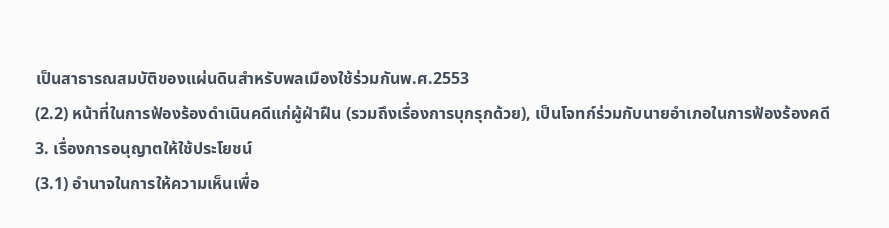เป็นสาธารณสมบัติของแผ่นดินสำหรับพลเมืองใช้ร่วมกันพ.ศ.2553
(2.2) หน้าที่ในการฟ้องร้องดำเนินคดีแก่ผู้ฝ่าฝืน (รวมถึงเรื่องการบุกรุกด้วย), เป็นโจทก์ร่วมกับนายอำเภอในการฟ้องร้องคดี
3. เรื่องการอนุญาตให้ใช้ประโยชน์
(3.1) อำนาจในการให้ความเห็นเพื่อ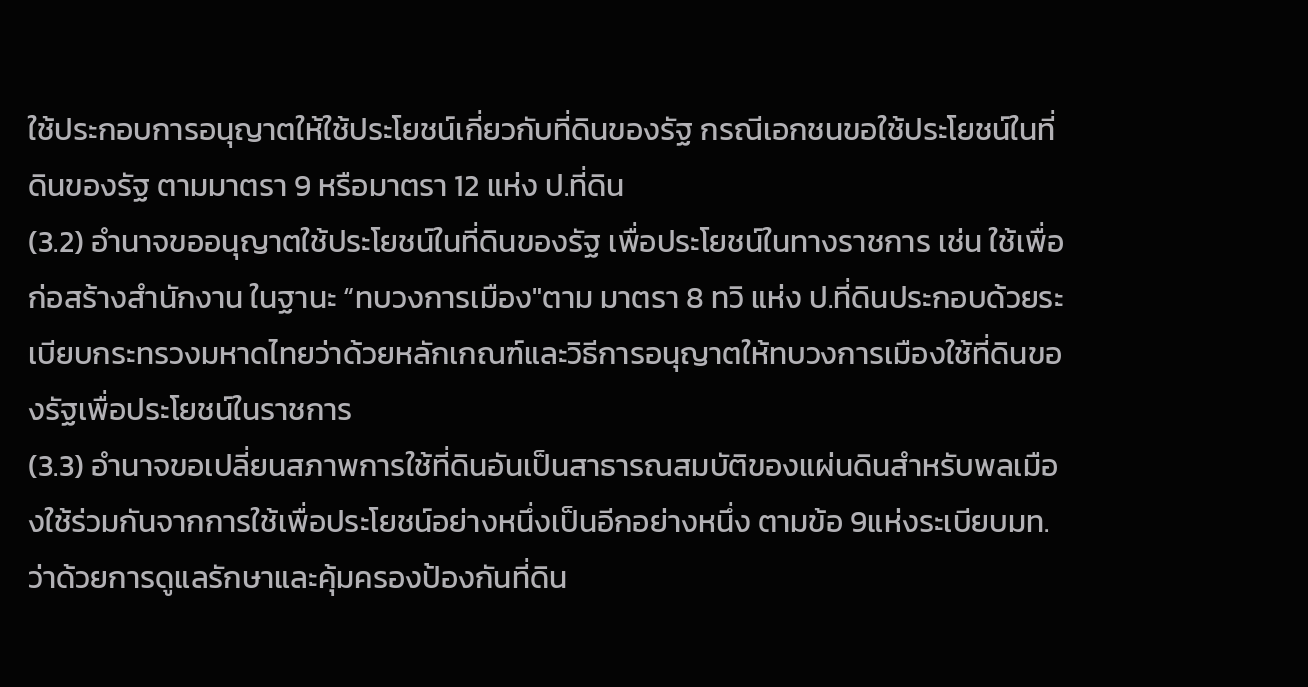ใช้ประกอบการอนุญาตให้ใช้ประโยชน์เกี่ยวกับที่ดินของรัฐ กรณีเอกชนขอใช้ประโยชน์ในที่ดินของรัฐ ตามมาตรา 9 หรือมาตรา 12 แห่ง ป.ที่ดิน
(3.2) อำนาจขออนุญาตใช้ประโยชน์ในที่ดินของรัฐ เพื่อประโยชน์ในทางราชการ เช่น ใช้เพื่อก่อสร้างสำนักงาน ในฐานะ “ทบวงการเมือง"ตาม มาตรา 8 ทวิ แห่ง ป.ที่ดินประกอบด้วยระเบียบกระทรวงมหาดไทยว่าด้วยหลักเกณฑ์และวิธีการอนุญาตให้ทบวงการเมืองใช้ที่ดินของรัฐเพื่อประโยชน์ในราชการ
(3.3) อำนาจขอเปลี่ยนสภาพการใช้ที่ดินอันเป็นสาธารณสมบัติของแผ่นดินสำหรับพลเมืองใช้ร่วมกันจากการใช้เพื่อประโยชน์อย่างหนึ่งเป็นอีกอย่างหนึ่ง ตามข้อ 9แห่งระเบียบมท.ว่าด้วยการดูแลรักษาและคุ้มครองป้องกันที่ดิน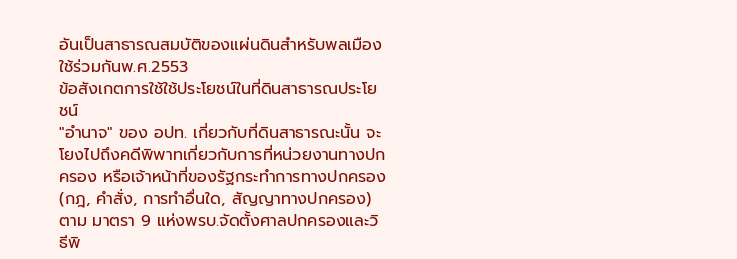อันเป็นสาธารณสมบัติของแผ่นดินสำหรับพลเมืองใช้ร่วมกันพ.ศ.2553
ข้อสังเกตการใช้ใช้ประโยชน์ในที่ดินสาธารณประโยชน์
"อำนาจ" ของ อปท. เกี่ยวกับที่ดินสาธารณะนั้น จะโยงไปถึงคดีพิพาทเกี่ยวกับการที่หน่วยงานทางปกครอง หรือเจ้าหน้าที่ของรัฐกระทำการทางปกครอง(กฎ, คำสั่ง, การทำอื่นใด, สัญญาทางปกครอง) ตาม มาตรา 9 แห่งพรบ.จัดตั้งศาลปกครองและวิธีพิ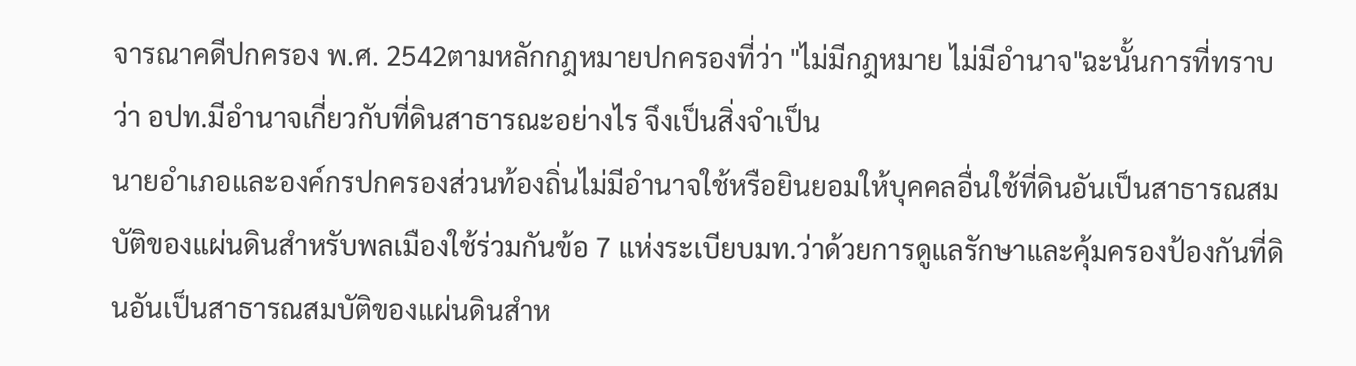จารณาคดีปกครอง พ.ศ. 2542ตามหลักกฎหมายปกครองที่ว่า "ไม่มีกฎหมาย ไม่มีอำนาจ"ฉะนั้นการที่ทราบว่า อปท.มีอำนาจเกี่ยวกับที่ดินสาธารณะอย่างไร จึงเป็นสิ่งจำเป็น
นายอำเภอและองค์กรปกครองส่วนท้องถิ่นไม่มีอำนาจใช้หรือยินยอมให้บุคคลอื่นใช้ที่ดินอันเป็นสาธารณสมบัติของแผ่นดินสำหรับพลเมืองใช้ร่วมกันข้อ 7 แห่งระเบียบมท.ว่าด้วยการดูแลรักษาและคุ้มครองป้องกันที่ดินอันเป็นสาธารณสมบัติของแผ่นดินสำห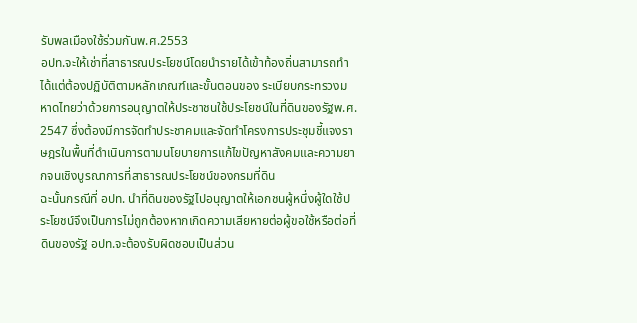รับพลเมืองใช้ร่วมกันพ.ศ.2553
อปท.จะให้เช่าที่สาธารณประโยชน์โดยนำรายได้เข้าท้องถิ่นสามารถทำได้แต่ต้องปฏิบัติตามหลักเกณฑ์และขั้นตอนของ ระเบียบกระทรวงมหาดไทยว่าด้วยการอนุญาตให้ประชาชนใช้ประโยชน์ในที่ดินของรัฐพ.ศ. 2547 ซึ่งต้องมีการจัดทำประชาคมและจัดทำโครงการประชุมชี้แจงราษฎรในพื้นที่ดำเนินการตามนโยบายการแก้ไขปัญหาสังคมและความยากจนเชิงบูรณาการที่สาธารณประโยชน์ของกรมที่ดิน
ฉะนั้นกรณีที่ อปท. นำที่ดินของรัฐไปอนุญาตให้เอกชนผู้หนึ่งผู้ใดใช้ประโยชน์จึงเป็นการไม่ถูกต้องหากเกิดความเสียหายต่อผู้ขอใช้หรือต่อที่ดินของรัฐ อปท.จะต้องรับผิดชอบเป็นส่วน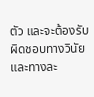ตัว และจะต้องรับผิดชอบทางวินัย และทางละ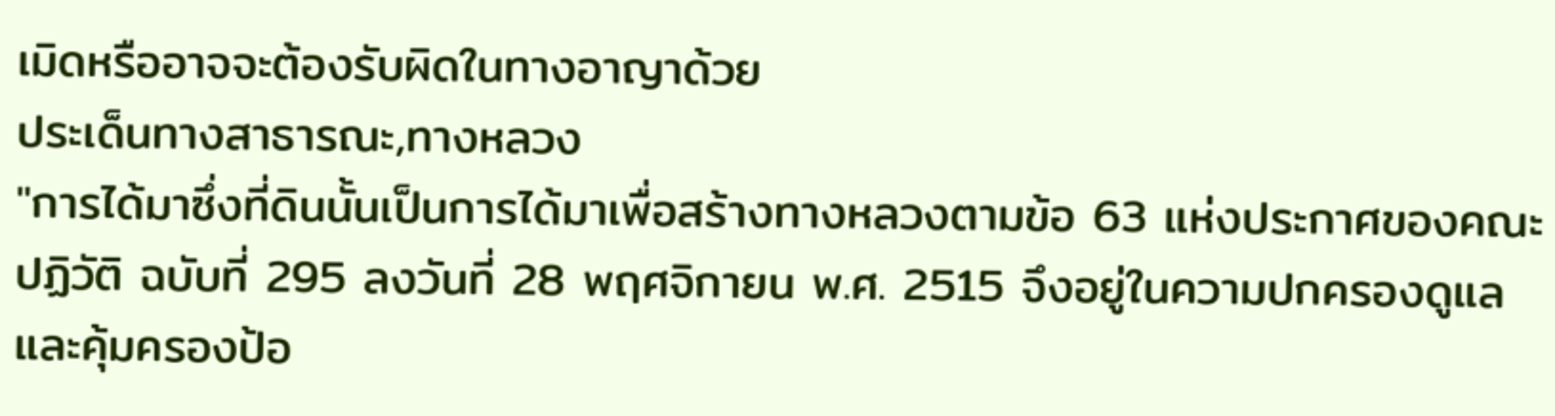เมิดหรืออาจจะต้องรับผิดในทางอาญาด้วย
ประเด็นทางสาธารณะ,ทางหลวง
"การได้มาซึ่งที่ดินนั้นเป็นการได้มาเพื่อสร้างทางหลวงตามข้อ 63 แห่งประกาศของคณะปฏิวัติ ฉบับที่ 295 ลงวันที่ 28 พฤศจิกายน พ.ศ. 2515 จึงอยู่ในความปกครองดูแลและคุ้มครองป้อ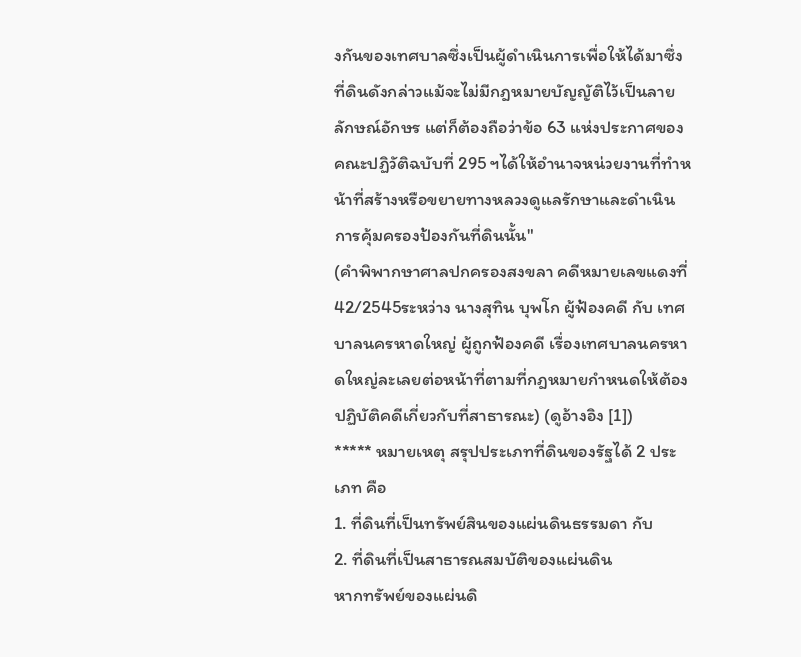งกันของเทศบาลซึ่งเป็นผู้ดำเนินการเพื่อให้ได้มาซึ่งที่ดินดังกล่าวแม้จะไม่มีกฎหมายบัญญัติไว้เป็นลายลักษณ์อักษร แต่ก็ต้องถือว่าข้อ 63 แห่งประกาศของคณะปฏิวัติฉบับที่ 295 ฯได้ให้อำนาจหน่วยงานที่ทำหน้าที่สร้างหรือขยายทางหลวงดูแลรักษาและดำเนินการคุ้มครองป้องกันที่ดินนั้น"
(คำพิพากษาศาลปกครองสงขลา คดีหมายเลขแดงที่ 42/2545ระหว่าง นางสุทิน บุพโก ผู้ฟ้องคดี กับ เทศบาลนครหาดใหญ่ ผู้ถูกฟ้องคดี เรื่องเทศบาลนครหาดใหญ่ละเลยต่อหน้าที่ตามที่กฎหมายกำหนดให้ต้องปฏิบัติคดีเกี่ยวกับที่สาธารณะ) (ดูอ้างอิง [1])
***** หมายเหตุ สรุปประเภทที่ดินของรัฐได้ 2 ประเภท คือ
1. ที่ดินที่เป็นทรัพย์สินของแผ่นดินธรรมดา กับ
2. ที่ดินที่เป็นสาธารณสมบัติของแผ่นดิน
หากทรัพย์ของแผ่นดิ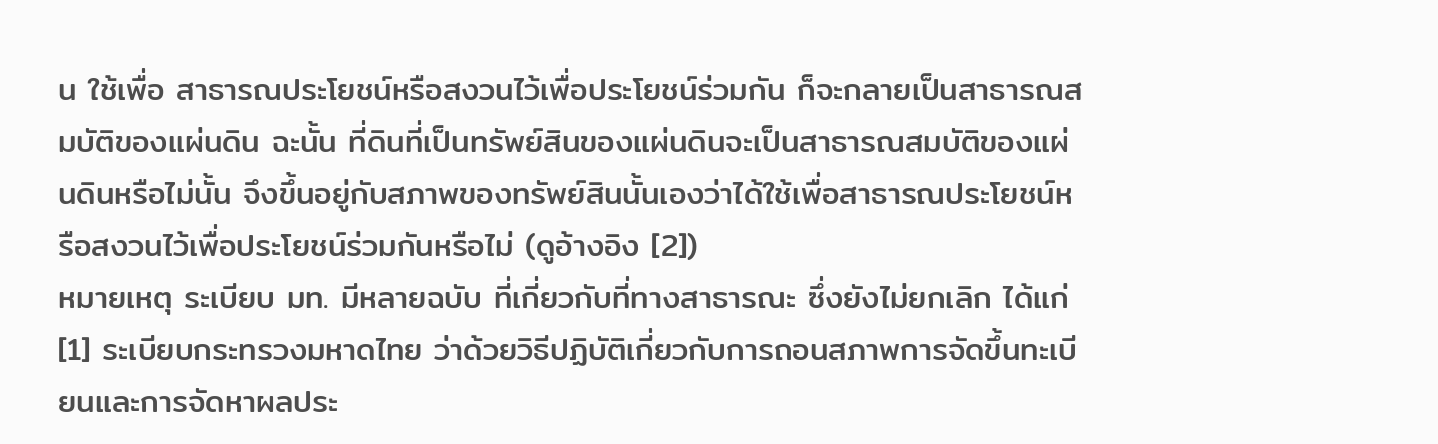น ใช้เพื่อ สาธารณประโยชน์หรือสงวนไว้เพื่อประโยชน์ร่วมกัน ก็จะกลายเป็นสาธารณสมบัติของแผ่นดิน ฉะนั้น ที่ดินที่เป็นทรัพย์สินของแผ่นดินจะเป็นสาธารณสมบัติของแผ่นดินหรือไม่นั้น จึงขึ้นอยู่กับสภาพของทรัพย์สินนั้นเองว่าได้ใช้เพื่อสาธารณประโยชน์หรือสงวนไว้เพื่อประโยชน์ร่วมกันหรือไม่ (ดูอ้างอิง [2])
หมายเหตุ ระเบียบ มท. มีหลายฉบับ ที่เกี่ยวกับที่ทางสาธารณะ ซึ่งยังไม่ยกเลิก ได้แก่
[1] ระเบียบกระทรวงมหาดไทย ว่าด้วยวิธีปฏิบัติเกี่ยวกับการถอนสภาพการจัดขึ้นทะเบียนและการจัดหาผลประ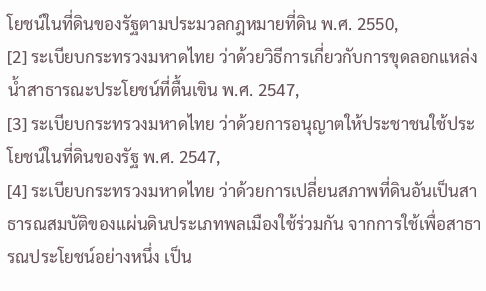โยชน์ในที่ดินของรัฐตามประมวลกฎหมายที่ดิน พ.ศ. 2550,
[2] ระเบียบกระทรวงมหาดไทย ว่าด้วยวิธีการเกี่ยวกับการขุดลอกแหล่งน้ำสาธารณะประโยชน์ที่ตื้นเขิน พ.ศ. 2547,
[3] ระเบียบกระทรวงมหาดไทย ว่าด้วยการอนุญาตให้ประชาชนใช้ประโยชน์ในที่ดินของรัฐ พ.ศ. 2547,
[4] ระเบียบกระทรวงมหาดไทย ว่าด้วยการเปลี่ยนสภาพที่ดินอันเป็นสาธารณสมบัติของแผ่นดินประเภทพลเมืองใช้ร่วมกัน จากการใช้เพื่อสาธารณประโยชน์อย่างหนึ่ง เป็น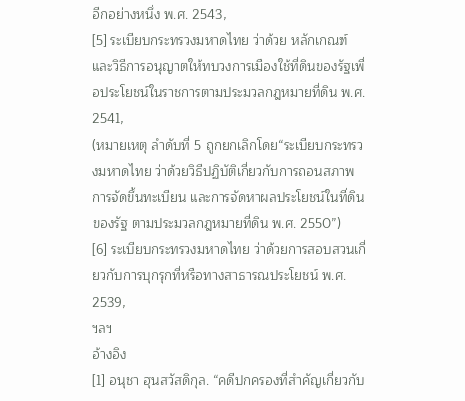อีกอย่างหนึ่ง พ.ศ. 2543,
[5] ระเบียบกระทรวงมหาดไทย ว่าด้วย หลักเกณฑ์และวิธีการอนุญาตให้ทบวงการเมืองใช้ที่ดินของรัฐเพื่อประโยชน์ในราชการตามประมวลกฎหมายที่ดิน พ.ศ. 2541,
(หมายเหตุ ลำดับที่ 5 ถูกยกเลิกโดย“ระเบียบกระทรวงมหาดไทย ว่าด้วยวิธีปฏิบัติเกี่ยวกับการถอนสภาพ การจัดขึ้นทะเบียน และการจัดหาผลประโยชน์ในที่ดินของรัฐ ตามประมวลกฎหมายที่ดิน พ.ศ. 2550”)
[6] ระเบียบกระทรวงมหาดไทย ว่าด้วยการสอบสวนเกี่ยวกับการบุกรุกที่หรือทางสาธารณประโยชน์ พ.ศ. 2539,
ฯลฯ
อ้างอิง
[1] อนุชา ฮุนสวัสดิกุล. “คดีปกครองที่สำคัญเกี่ยวกับ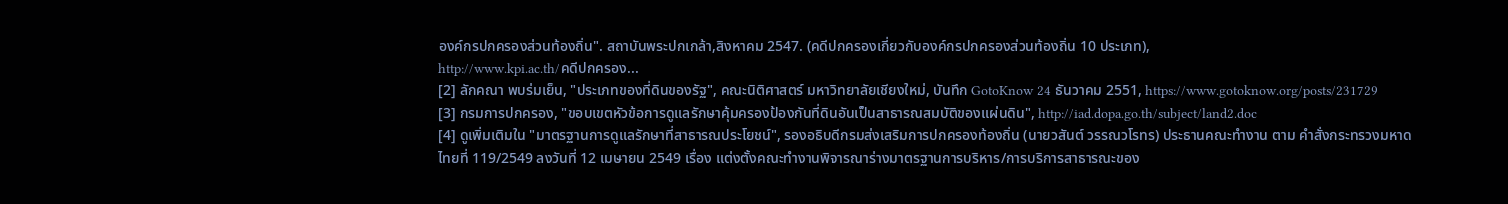องค์กรปกครองส่วนท้องถิ่น". สถาบันพระปกเกล้า,สิงหาคม 2547. (คดีปกครองเกี่ยวกับองค์กรปกครองส่วนท้องถิ่น 10 ประเภท),
http://www.kpi.ac.th/คดีปกครอง...
[2] ลักคณา พบร่มเย็น, "ประเภทของที่ดินของรัฐ", คณะนิติศาสตร์ มหาวิทยาลัยเชียงใหม่, บันทึก GotoKnow 24 ธันวาคม 2551, https://www.gotoknow.org/posts/231729
[3] กรมการปกครอง, "ขอบเขตหัวข้อการดูแลรักษาคุ้มครองป้องกันที่ดินอันเป็นสาธารณสมบัติของแผ่นดิน", http://iad.dopa.go.th/subject/land2.doc
[4] ดูเพิ่มเติมใน "มาตรฐานการดูแลรักษาที่สาธารณประโยชน์", รองอธิบดีกรมส่งเสริมการปกครองท้องถิ่น (นายวสันต์ วรรณวโรทร) ประธานคณะทำงาน ตาม คำสั่งกระทรวงมหาดไทยที่ 119/2549 ลงวันที่ 12 เมษายน 2549 เรื่อง แต่งตั้งคณะทำงานพิจารณาร่างมาตรฐานการบริหาร/การบริการสาธารณะของ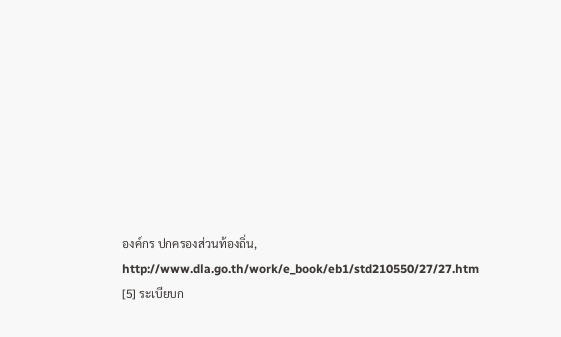องค์กร ปกครองส่วนท้องถิ่น, http://www.dla.go.th/work/e_book/eb1/std210550/27/27.htm
[5] ระเบียบก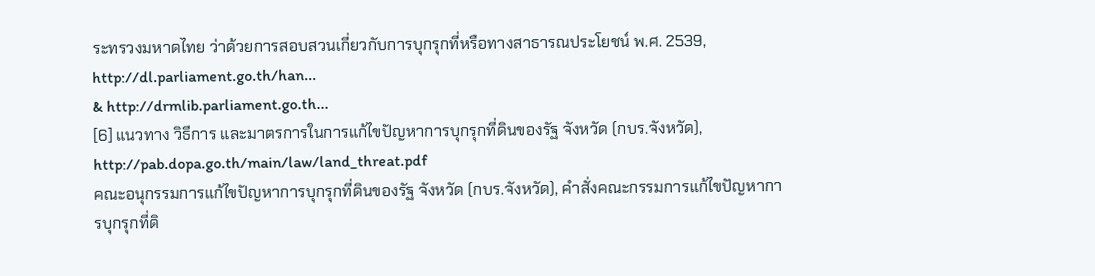ระทรวงมหาดไทย ว่าด้วยการสอบสวนเกี่ยวกับการบุกรุกที่หรือทางสาธารณประโยชน์ พ.ศ. 2539, http://dl.parliament.go.th/han...
& http://drmlib.parliament.go.th...
[6] แนวทาง วิธีการ และมาตรการในการแก้ไขปัญหาการบุกรุกที่ดินของรัฐ จังหวัด (กบร.จังหวัด), http://pab.dopa.go.th/main/law/land_threat.pdf
คณะอนุกรรมการแก้ไขปัญหาการบุกรุกที่ดินของรัฐ จังหวัด (กบร.จังหวัด), คำสั่งคณะกรรมการแก้ไขปัญหาการบุกรุกที่ดิ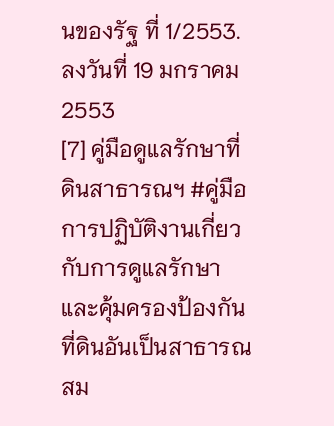นของรัฐ ที่ 1/2553. ลงวันที่ 19 มกราคม 2553
[7] คู่มือดูแลรักษาที่ดินสาธารณฯ #คู่มือการปฏิบัติงานเกี่ยวกับการดูแลรักษาและคุ้มครองป้องกันที่ดินอันเป็นสาธารณสม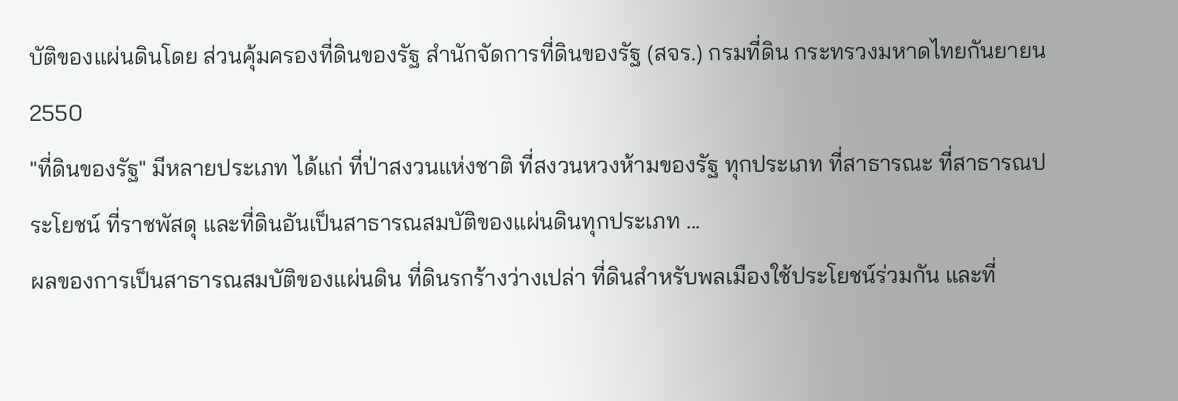บัติของแผ่นดินโดย ส่วนคุ้มครองที่ดินของรัฐ สำนักจัดการที่ดินของรัฐ (สจร.) กรมที่ดิน กระทรวงมหาดไทยกันยายน 2550
"ที่ดินของรัฐ" มีหลายประเภท ได้แก่ ที่ป่าสงวนแห่งชาติ ที่สงวนหวงห้ามของรัฐ ทุกประเภท ที่สาธารณะ ที่สาธารณประโยชน์ ที่ราชพัสดุ และที่ดินอันเป็นสาธารณสมบัติของแผ่นดินทุกประเภท ...
ผลของการเป็นสาธารณสมบัติของแผ่นดิน ที่ดินรกร้างว่างเปล่า ที่ดินสำหรับพลเมืองใช้ประโยชน์ร่วมกัน และที่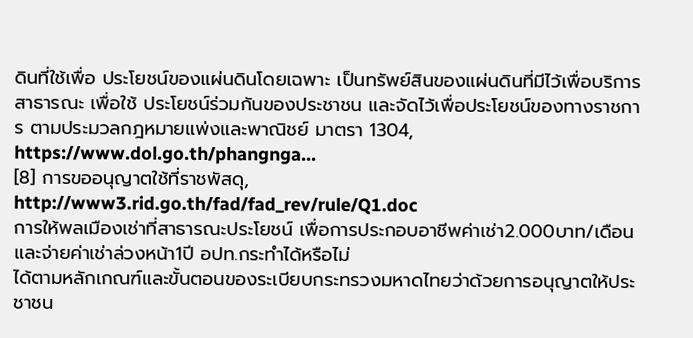ดินที่ใช้เพื่อ ประโยชน์ของแผ่นดินโดยเฉพาะ เป็นทรัพย์สินของแผ่นดินที่มีไว้เพื่อบริการสาธารณะ เพื่อใช้ ประโยชน์ร่วมกันของประชาชน และจัดไว้เพื่อประโยชน์ของทางราชการ ตามประมวลกฎหมายแพ่งและพาณิชย์ มาตรา 1304,
https://www.dol.go.th/phangnga...
[8] การขออนุญาตใช้ที่ราชพัสดุ, http://www3.rid.go.th/fad/fad_rev/rule/Q1.doc
การให้พลเมืองเช่าที่สาธารณะประโยชน์ เพื่อการประกอบอาชีพค่าเช่า2.000บาท/เดือนและจ่ายค่าเช่าล่วงหน้า1ปี อปท.กระทำได้หรือไม่
ได้ตามหลักเกณฑ์และขั้นตอนของระเบียบกระทรวงมหาดไทยว่าด้วยการอนุญาตให้ประชาชน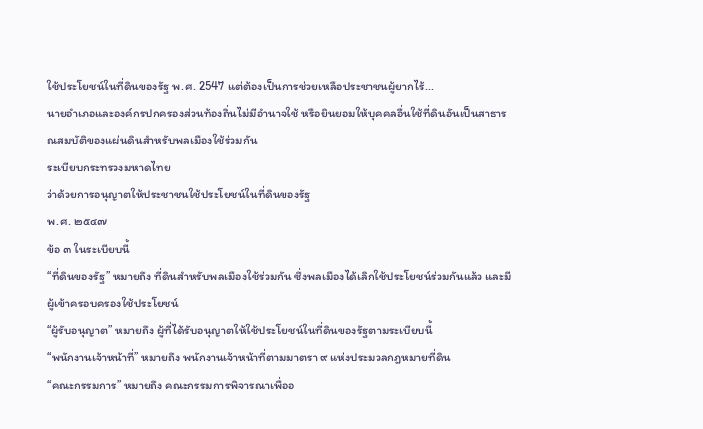ใช้ประโยชน์ในที่ดินของรัฐ พ.ศ. 2547 แต่ต้องเป็นการช่วยเหลือประชาชนผู้ยากไร้...
นายอำเภอและองค์กรปกครองส่วนท้องถิ่นไม่มีอำนาจใช้ หรือยินยอมให้บุคคลอื่นใช้ที่ดินอันเป็นสาธารณสมบัติของแผ่นดินสำหรับพลเมืองใช้ร่วมกัน
ระเบียบกระทรวงมหาดไทย
ว่าด้วยการอนุญาตให้ประชาชนใช้ประโยชน์ในที่ดินของรัฐ
พ.ศ. ๒๕๔๗
ข้อ ๓ ในระเบียบนี้
“ที่ดินของรัฐ” หมายถึง ที่ดินสำหรับพลเมืองใช้ร่วมกัน ซึ่งพลเมืองได้เลิกใช้ประโยชน์ร่วมกันแล้ว และมีผู้เข้าครอบครองใช้ประโยชน์
“ผู้รับอนุญาต” หมายถึง ผู้ที่ได้รับอนุญาตให้ใช้ประโยชน์ในที่ดินของรัฐตามระเบียบนี้
“พนักงานเจ้าหน้าที่” หมายถึง พนักงานเจ้าหน้าที่ตามมาตรา ๙ แห่งประมวลกฎหมายที่ดิน
“คณะกรรมการ” หมายถึง คณะกรรมการพิจารณาเพื่ออ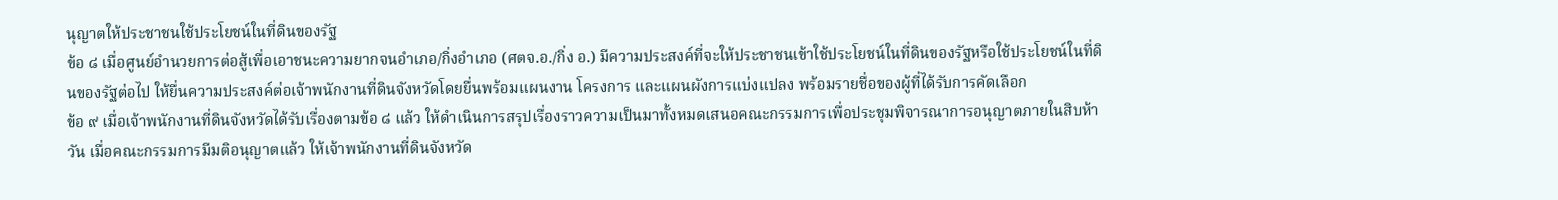นุญาตให้ประชาชนใช้ประโยชน์ในที่ดินของรัฐ
ข้อ ๘ เมื่อศูนย์อำนวยการต่อสู้เพื่อเอาชนะความยากจนอำเภอ/กิ่งอำเภอ (ศตจ.อ./กิ่ง อ.) มีความประสงค์ที่จะให้ประชาชนเข้าใช้ประโยชน์ในที่ดินของรัฐหรือใช้ประโยชน์ในที่ดินของรัฐต่อไป ให้ยื่นความประสงค์ต่อเจ้าพนักงานที่ดินจังหวัดโดยยื่นพร้อมแผนงาน โครงการ และแผนผังการแบ่งแปลง พร้อมรายชื่อของผู้ที่ได้รับการคัดเลือก
ข้อ ๙ เมื่อเจ้าพนักงานที่ดินจังหวัดได้รับเรื่องตามข้อ ๘ แล้ว ให้ดำเนินการสรุปเรื่องราวความเป็นมาทั้งหมดเสนอคณะกรรมการเพื่อประชุมพิจารณาการอนุญาตภายในสิบห้าวัน เมื่อคณะกรรมการมีมติอนุญาตแล้ว ให้เจ้าพนักงานที่ดินจังหวัด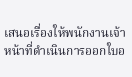เสนอเรื่องให้พนักงานเจ้าหน้าที่ดำเนินการออกใบอ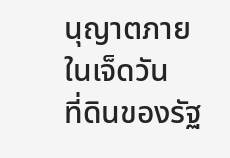นุญาตภายในเจ็ดวัน
ที่ดินของรัฐ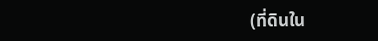(ที่ดินใน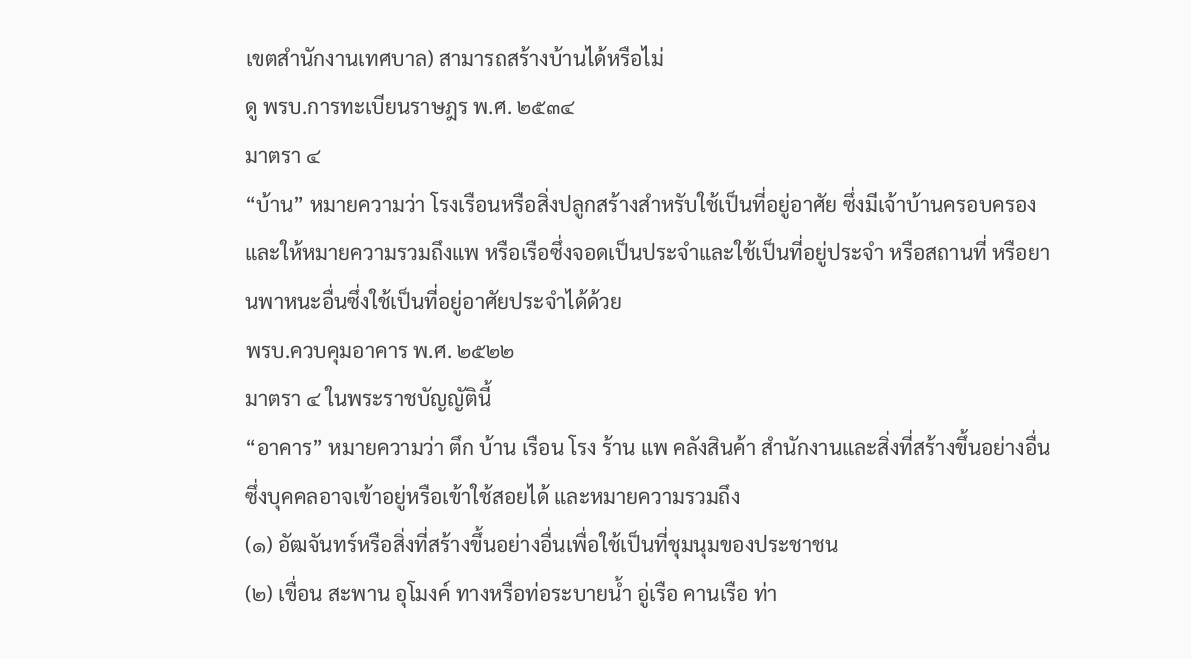เขตสำนักงานเทศบาล) สามารถสร้างบ้านได้หรือไม่
ดู พรบ.การทะเบียนราษฎร พ.ศ. ๒๕๓๔
มาตรา ๔
“บ้าน” หมายความว่า โรงเรือนหรือสิ่งปลูกสร้างสำหรับใช้เป็นที่อยู่อาศัย ซึ่งมีเจ้าบ้านครอบครอง และให้หมายความรวมถึงแพ หรือเรือซึ่งจอดเป็นประจำและใช้เป็นที่อยู่ประจำ หรือสถานที่ หรือยานพาหนะอื่นซึ่งใช้เป็นที่อยู่อาศัยประจำได้ด้วย
พรบ.ควบคุมอาคาร พ.ศ. ๒๕๒๒
มาตรา ๔ ในพระราชบัญญัตินี้
“อาคาร” หมายความว่า ตึก บ้าน เรือน โรง ร้าน แพ คลังสินค้า สำนักงานและสิ่งที่สร้างขึ้นอย่างอื่น ซึ่งบุคคลอาจเข้าอยู่หรือเข้าใช้สอยได้ และหมายความรวมถึง
(๑) อัฒจันทร์หรือสิ่งที่สร้างขึ้นอย่างอื่นเพื่อใช้เป็นที่ชุมนุมของประชาชน
(๒) เขื่อน สะพาน อุโมงค์ ทางหรือท่อระบายน้ำ อู่เรือ คานเรือ ท่า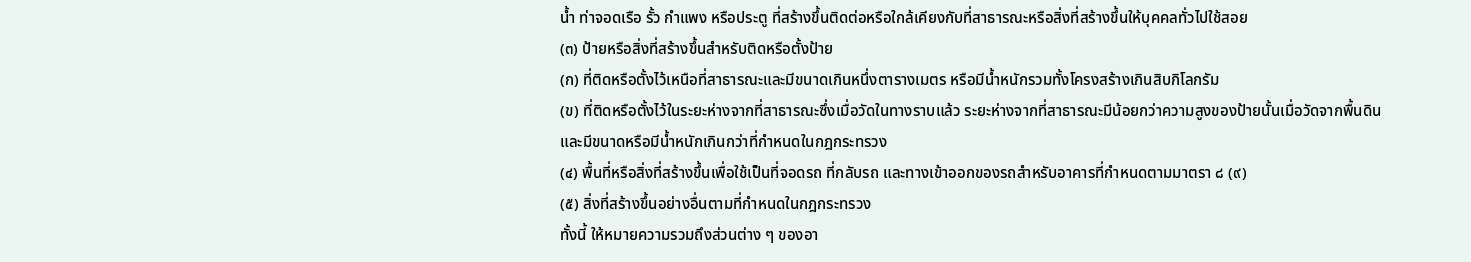น้ำ ท่าจอดเรือ รั้ว กำแพง หรือประตู ที่สร้างขึ้นติดต่อหรือใกล้เคียงกับที่สาธารณะหรือสิ่งที่สร้างขึ้นให้บุคคลทั่วไปใช้สอย
(๓) ป้ายหรือสิ่งที่สร้างขึ้นสำหรับติดหรือตั้งป้าย
(ก) ที่ติดหรือตั้งไว้เหนือที่สาธารณะและมีขนาดเกินหนึ่งตารางเมตร หรือมีน้ำหนักรวมทั้งโครงสร้างเกินสิบกิโลกรัม
(ข) ที่ติดหรือตั้งไว้ในระยะห่างจากที่สาธารณะซึ่งเมื่อวัดในทางราบแล้ว ระยะห่างจากที่สาธารณะมีน้อยกว่าความสูงของป้ายนั้นเมื่อวัดจากพื้นดิน และมีขนาดหรือมีน้ำหนักเกินกว่าที่กำหนดในกฎกระทรวง
(๔) พื้นที่หรือสิ่งที่สร้างขึ้นเพื่อใช้เป็นที่จอดรถ ที่กลับรถ และทางเข้าออกของรถสำหรับอาคารที่กำหนดตามมาตรา ๘ (๙)
(๕) สิ่งที่สร้างขึ้นอย่างอื่นตามที่กำหนดในกฎกระทรวง
ทั้งนี้ ให้หมายความรวมถึงส่วนต่าง ๆ ของอา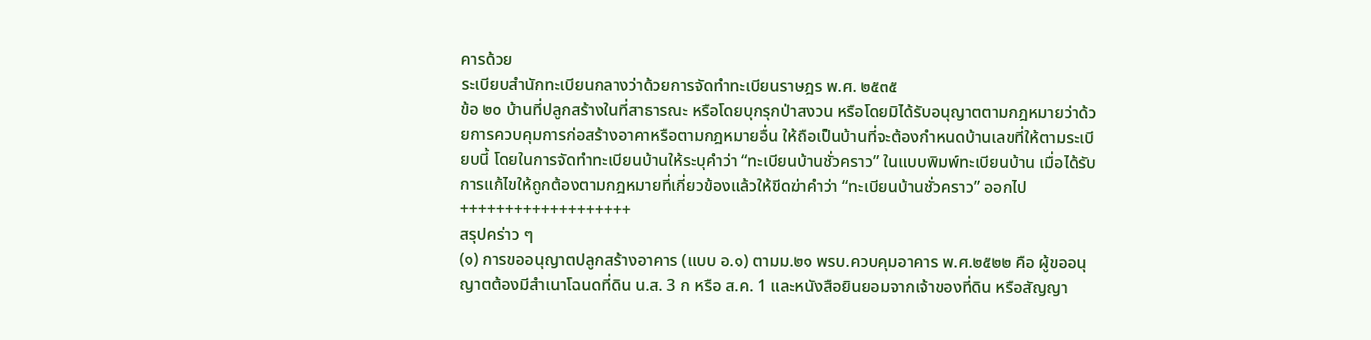คารด้วย
ระเบียบสำนักทะเบียนกลางว่าด้วยการจัดทำทะเบียนราษฎร พ.ศ. ๒๕๓๕
ข้อ ๒๐ บ้านที่ปลูกสร้างในที่สาธารณะ หรือโดยบุกรุกป่าสงวน หรือโดยมิได้รับอนุญาตตามกฎหมายว่าด้วยการควบคุมการก่อสร้างอาคาหรือตามกฎหมายอื่น ให้ถือเป็นบ้านที่จะต้องกำหนดบ้านเลขที่ให้ตามระเบียบนี้ โดยในการจัดทำทะเบียนบ้านให้ระบุคำว่า “ทะเบียนบ้านชั่วคราว” ในแบบพิมพ์ทะเบียนบ้าน เมื่อได้รับการแก้ไขให้ถูกต้องตามกฎหมายที่เกี่ยวข้องแล้วให้ขีดฆ่าคำว่า “ทะเบียนบ้านชั่วคราว” ออกไป
+++++++++++++++++++
สรุปคร่าว ๆ
(๑) การขออนุญาตปลูกสร้างอาคาร (แบบ อ.๑) ตามม.๒๑ พรบ.ควบคุมอาคาร พ.ศ.๒๕๒๒ คือ ผู้ขออนุญาตต้องมีสำเนาโฉนดที่ดิน น.ส. 3 ก หรือ ส.ค. 1 และหนังสือยินยอมจากเจ้าของที่ดิน หรือสัญญา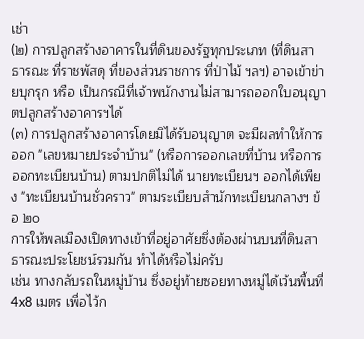เช่า
(๒) การปลูกสร้างอาคารในที่ดินของรัฐทุกประเภท (ที่ดินสาธารณะ ที่ราชพัสดุ ที่ของส่วนราชการ ที่ป่าไม้ ฯลฯ) อาจเข้าข่ายบุกรุก หรือ เป็นกรณีที่เจ้าพนักงานไม่สามารถออกใบอนุญาตปลูกสร้างอาคารฯได้
(๓) การปลูกสร้างอาคารโดยมิได้รับอนุญาต จะมีผลทำให้การออก "เลขหมายประจำบ้าน" (หรือการออกเลขที่บ้าน หรือการออกทะเบียนบ้าน) ตามปกติไม่ได้ นายทะเบียนฯ ออกได้เพียง "ทะเบียนบ้านชั่วคราว" ตามระเบียบสำนักทะเบียนกลางฯ ข้อ ๒๐
การให้พลเมืองเปิดทางเข้าที่อยู่อาศัยซึ่งต้องผ่านบนที่ดินสาธารณะประโยชน์รวมกัน ทำได้หรือไม่ครับ
เช่น ทางกลับรถในหมู่บ้าน ซึ่งอยู่ท้ายซอยทางหมู่ได้เว้นพื้นที่ 4x8 เมตร เพื่อไว้ก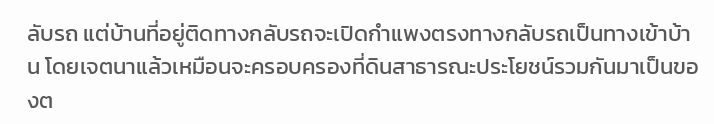ลับรถ แต่บ้านที่อยู่ติดทางกลับรถจะเปิดกำแพงตรงทางกลับรถเป็นทางเข้าบ้าน โดยเจตนาแล้วเหมือนจะครอบครองที่ดินสาธารณะประโยชน์รวมกันมาเป็นของต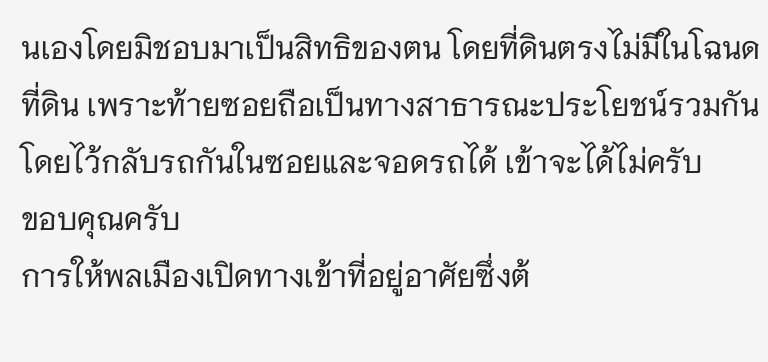นเองโดยมิชอบมาเป็นสิทธิของตน โดยที่ดินตรงไม่มีในโฉนดที่ดิน เพราะท้ายซอยถือเป็นทางสาธารณะประโยชน์รวมกันโดยไว้กลับรถกันในซอยและจอดรถได้ เข้าจะได้ไม่ครับ
ขอบคุณครับ
การให้พลเมืองเปิดทางเข้าที่อยู่อาศัยซึ่งต้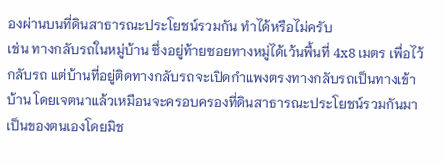องผ่านบนที่ดินสาธารณะประโยชน์รวมกัน ทำได้หรือไม่ครับ
เช่น ทางกลับรถในหมู่บ้าน ซึ่งอยู่ท้ายซอยทางหมู่ได้เว้นพื้นที่ 4x8 เมตร เพื่อไว้กลับรถ แต่บ้านที่อยู่ติดทางกลับรถจะเปิดกำแพงตรงทางกลับรถเป็นทางเข้าบ้าน โดยเจตนาแล้วเหมือนจะครอบครองที่ดินสาธารณะประโยชน์รวมกันมาเป็นของตนเองโดยมิช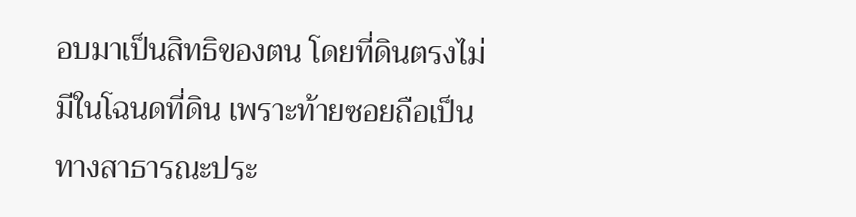อบมาเป็นสิทธิของตน โดยที่ดินตรงไม่มีในโฉนดที่ดิน เพราะท้ายซอยถือเป็นทางสาธารณะประ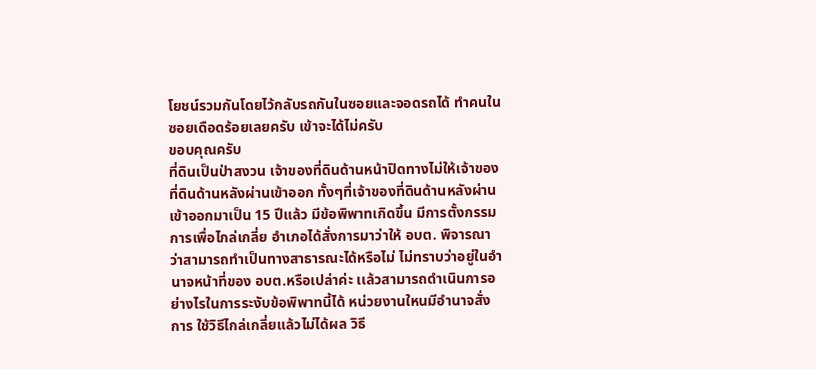โยชน์รวมกันโดยไว้กลับรถกันในซอยและจอดรถได้ ทำคนในซอยเดือดร้อยเลยครับ เข้าจะได้ไม่ครับ
ขอบคุณครับ
ที่ดินเป็นป่าสงวน เจ้าของที่ดินด้านหน้าปิดทางไม่ให้เจ้าของที่ดินด้านหลังผ่านเข้าออก ทั้งๆที่เจ้าของที่ดินด้านหลังผ่านเข้าออกมาเป็น 15 ปีแล้ว มีข้อพิพาทเกิดขึ้น มีการตั้งกรรมการเพื่อไกล่เกลี่ย อำเภอได้สั่งการมาว่าให้ อบต. พิจารณาว่าสามารถทำเป็นทางสาธารณะได้หรือไม่ ไม่ทราบว่าอยู่ในอำนาจหน้าที่ของ อบต.หรือเปล่าค่ะ เเล้วสามารถดำเนินการอย่างไรในการระงับข้อพิพาทนี้ได้ หน่วยงานใหนมีอำนาจสั่งการ ใช้วิธีไกล่เกลี่ยแล้วไม่ได้ผล วิธี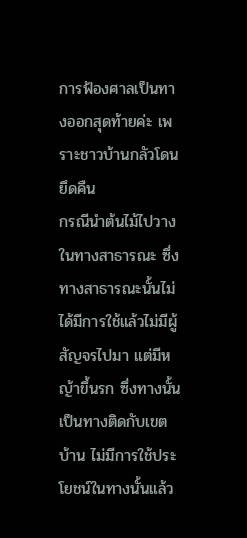การฟ้องศาลเป็นทางออกสุดท้ายค่ะ เพราะชาวบ้านกลัวโดนยึดคืน
กรณีนำต้นไม้ไปวางในทางสาธารณะ ซึ่งทางสาธารณะนั้นไม่ได้มีการใช้แล้วไม่มีผู้สัญจรไปมา แต่มีหญ้าขึ้นรก ซึ่งทางนั้นเป็นทางติดกับเขตบ้าน ไม่มีการใช้ประโยชน์ในทางนั้นแล้ว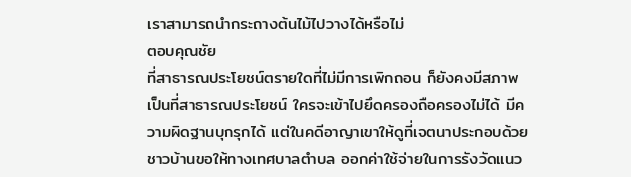เราสามารถนำกระถางต้นไม้ไปวางได้หรือไม่
ตอบคุณชัย
ที่สาธารณประโยชน์ตรายใดที่ไม่มีการเพิกถอน ก็ยังคงมีสภาพเป็นที่สาธารณประโยชน์ ใครจะเข้าไปยึดครองถือครองไม่ได้ มีความผิดฐานบุกรุกได้ แต่ในคดีอาญาเขาให้ดูที่เจตนาประกอบด้วย
ชาวบ้านขอให้ทางเทศบาลตำบล ออกค่าใช้จ่ายในการรังวัดแนว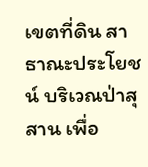เขตที่ดิน สาธาณะประโยชน์ บริเวณป่าสุสาน เพื่อ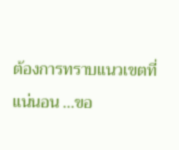ต้องการทราบแนวเขตที่แน่นอน ...ขอ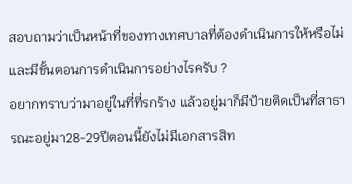สอบถามว่าเป็นหน้าที่ของทางเทศบาลที่ต้องดำเนินการให้หรือไม่ และมีขั้นตอนการดำเนินการอย่างไรครับ ?
อยากทราบว่ามาอยู่ในที่ที่รกร้าง แล้วอยู่มาก็มีป้ายติดเป็นที่สาธารณะอยู่มา28-29ปีตอนนี้ยังไม่มีเอกสารสิท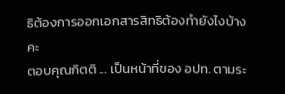ธิต้องการออกเอกสารสิทธิต้องทำยังไงบ้างคะ
ตอบคุณกิตติ ... เป็นหน้าที่ของ อปท. ตามระ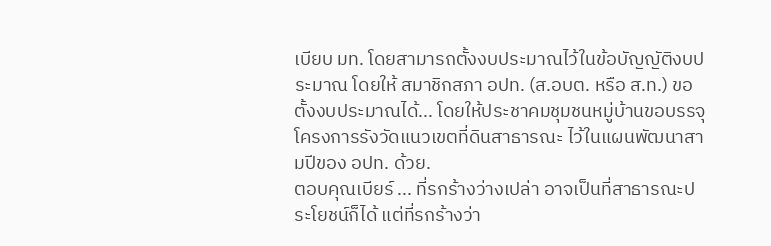เบียบ มท. โดยสามารถตั้งงบประมาณไว้ในข้อบัญญัติงบประมาณ โดยให้ สมาชิกสภา อปท. (ส.อบต. หรือ ส.ท.) ขอตั้งงบประมาณได้... โดยให้ประชาคมชุมชนหมู่บ้านขอบรรจุโครงการรังวัดแนวเขตที่ดินสาธารณะ ไว้ในแผนพัฒนาสามปีของ อปท. ด้วย.
ตอบคุณเบียร์ ... ที่รกร้างว่างเปล่า อาจเป็นที่สาธารณะประโยชน์ก็ได้ แต่ที่รกร้างว่า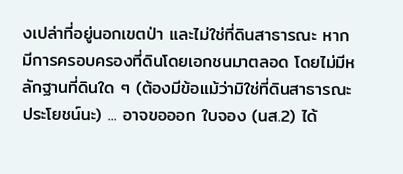งเปล่าที่อยู่นอกเขตป่า และไม่ใช่ที่ดินสาธารณะ หากมีการครอบครองที่ดินโดยเอกชนมาตลอด โดยไม่มีหลักฐานที่ดินใด ๆ (ต้องมีข้อแม้ว่ามิใช่ที่ดินสาธารณะประโยชน์นะ) ... อาจขอออก ใบจอง (นส.2) ได้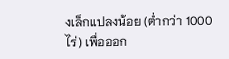งเล็กแปลงน้อย (ต่ำกว่า 1000 ไร่) เพื่อออก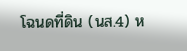โฉนดที่ดิน (นส.4) ห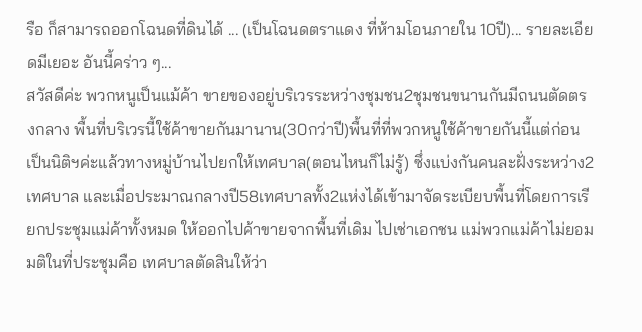รือ ก็สามารถออกโฉนดที่ดินได้ ... (เป็นโฉนดตราแดง ที่ห้ามโอนภายใน 10ปี)... รายละเอียดมีเยอะ อันนี้คร่าว ๆ...
สวัสดีค่ะ พวกหนูเป็นแม้ค้า ขายของอยู่บริเวรระหว่างชุมชน2ชุมชนขนานกันมีถนนตัดตรงกลาง พื้นที่บริเวรนี้ใช้ค้าขายกันมานาน(30กว่าปี)พื้นที่ที่พวกหนูใช้ค้าขายกันนี้แต่ก่อนเป็นนิติฯค่ะแล้วทางหมู่บ้านไปยกให้เทศบาล(ตอนไหนก็ไม่รู้) ซึ่งแบ่งกันคนละฝั่งระหว่าง2เทศบาล และเมื่อประมาณกลางปี58เทศบาลทั้ง2แห่งได้เข้ามาจัดระเบียบพื้นที่โดยการเรียกประชุมแม่ค้าทั้งหมด ให้ออกไปค้าขายจากพื้นที่เดิม ไปเช่าเอกชน แม่พวกแม่ค้าไม่ยอม มติในที่ประชุมคือ เทศบาลตัดสินให้ว่า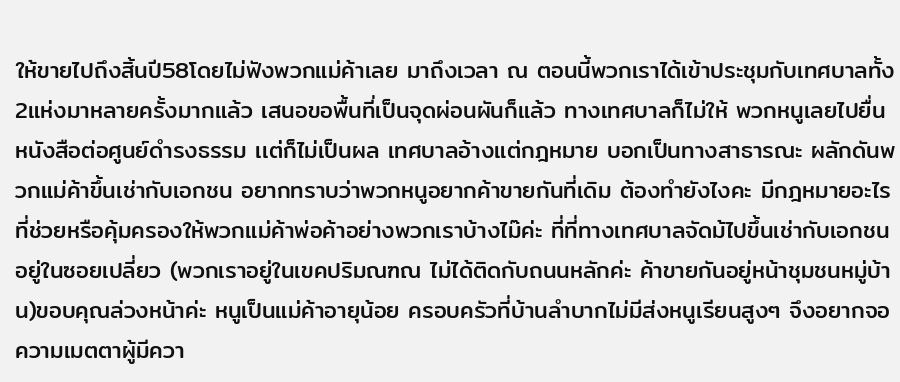ให้ขายไปถึงสิ้นปี58โดยไม่ฟังพวกแม่ค้าเลย มาถึงเวลา ณ ตอนนี้พวกเราได้เข้าประชุมกับเทศบาลทั้ง2แห่งมาหลายครั้งมากแล้ว เสนอขอพื้นที่เป็นจุดผ่อนผันก็แล้ว ทางเทศบาลก็ไม่ให้ พวกหนูเลยไปยื่นหนังสือต่อศูนย์ดำรงธรรม เเต่ก็ไม่เป็นผล เทศบาลอ้างแต่กฎหมาย บอกเป็นทางสาธารณะ ผลักดันพวกแม่ค้าขึ้นเช่ากับเอกชน อยากทราบว่าพวกหนูอยากค้าขายกันที่เดิม ต้องทำยังไงคะ มีกฎหมายอะไรที่ช่วยหรือคุ้มครองให้พวกแม่ค้าพ่อค้าอย่างพวกเราบ้างไม๊ค่ะ ที่ที่ทางเทศบาลจัดม้ไปขึ้นเช่ากับเอกชนอยู่ในซอยเปลี่ยว (พวกเราอยู่ในเขคปริมณฑณ ไม่ได้ติดกับถนนหลักค่ะ ค้าขายกันอยู่หน้าชุมชนหมู่บ้าน)ขอบคุณล่วงหน้าค่ะ หนูเป็นแม่ค้าอายุน้อย ครอบครัวที่บ้านลำบากไม่มีส่งหนูเรียนสูงๆ จึงอยากจอความเมตตาผู้มีควา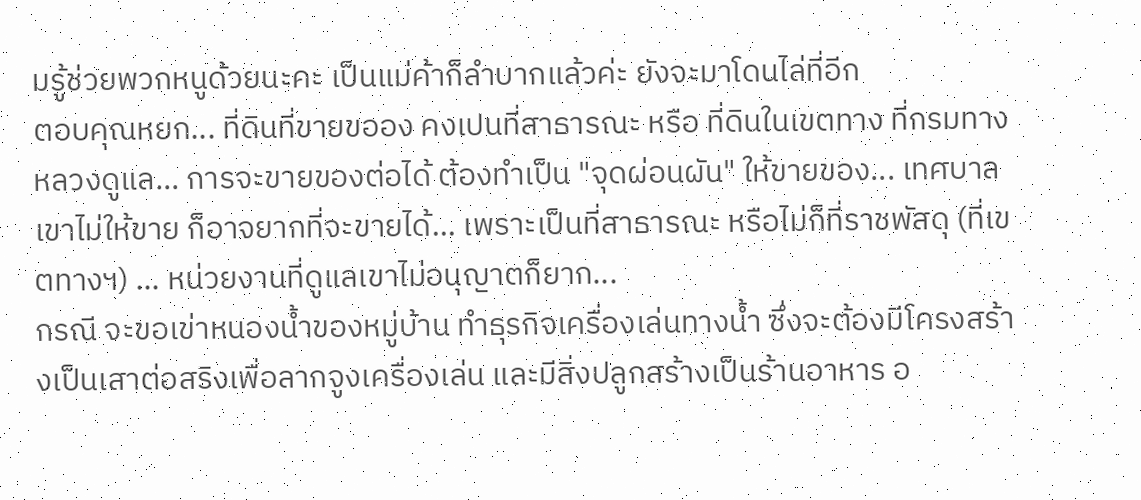มรู้ช่วยพวกหนูด้วยนะคะ เป็นแม่ค้าก็ลำบากแล้วค่ะ ยังจะมาโดนไล่ที่อีก
ตอบคุณหยก... ที่ดินที่ขายขออง คงเปนที่สาธารณะ หรือ ที่ดินในเขตทาง ที่กรมทางหลวงดูแล... การจะขายของต่อได้ ต้องทำเป็น "จุดผ่อนผัน" ให้ขายของ... เทศบาลเขาไม่ให้ขาย ก็อาจยากที่จะขายได้... เพราะเป็นที่สาธารณะ หรือไม่ก็ที่ราชพัสดุ (ที่เขตทางฯ) ... หน่วยงานที่ดูแลเขาไม่อนุญาตก็ยาก...
กรณี จะขอเข่าหนองน้ำของหมู่บ้าน ทำธุรกิจเครื่องเล่นทางน้ำ ซึ่งจะต้องมีโครงสร้างเป็นเสาต่อสริงเพื่อลากจูงเครื่องเล่น และมีสิ่งปลูกสร้างเป็นร้านอาหาร อ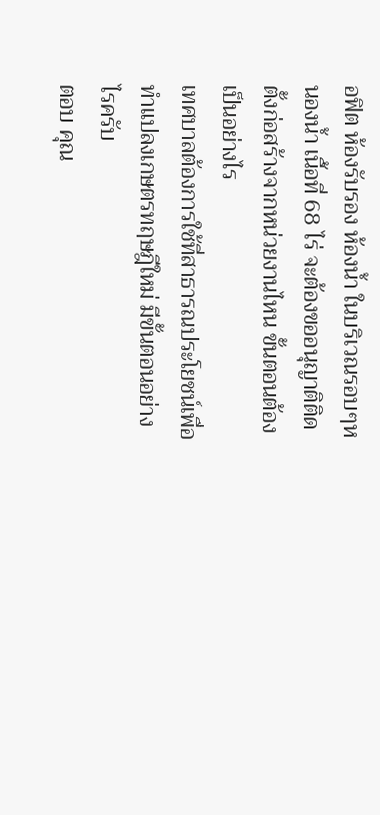อฟิต ห้องรับรอง ห้องน้ำ ในบริเวณรอบๆหนองน้ำ เนื้อที่ 68 ไร่ จะต้องขออนุญาติติดตั้งก่อสร้างจากหน่วยงานไหน ขั้นตอนต้องเป็นอย่างไร
เทศบาลต้องการใช้ที่สาธารณประโยชน์เพื่อทำแปลงเกษตรทฤษฎีใหม่ มีขั้นตอนอย่างไรครับ
ตอบ คุณ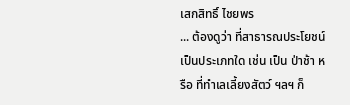เสกสิทธิ์ ไชยพร
... ต้องดูว่า ที่สาธารณประโยชน์ เป็นประเภทใด เช่น เป็น ป่าช้า หรือ ที่ทำเลเลี้ยงสัตว์ ฯลฯ ก็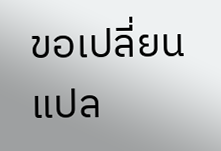ขอเปลี่ยนแปล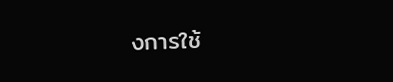งการใช้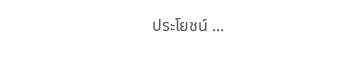ประโยชน์ ...